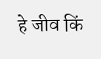हे जीव किं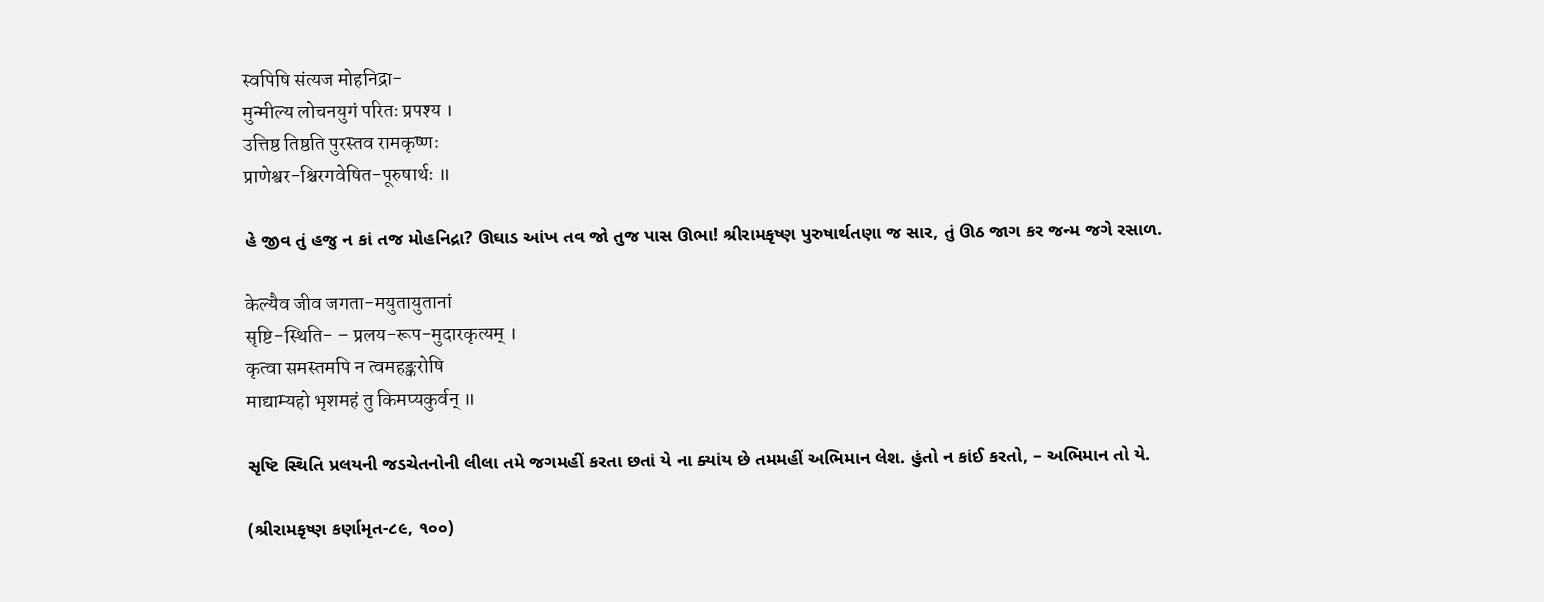स्वपिषि संत्यज मोहनिद्रा-
मुन्मील्य लोचनयुगं परितः प्रपश्य ।
उत्तिष्ठ तिष्ठति पुरस्तव रामकृष्णः
प्राणेश्वर-श्चिरगवेषित-पूरुषार्थः ॥

હે જીવ તું હજુ ન કાં તજ મોહનિદ્રા? ઊઘાડ આંખ તવ જો તુજ પાસ ઊભા! શ્રીરામકૃષ્ણ પુરુષાર્થતણા જ સાર, તું ઊઠ જાગ કર જન્મ જગે રસાળ.

केल्यैव जीव जगता-मयुतायुतानां
सृष्टि-स्थिति- – प्रलय-रूप-मुदारकृत्यम् ।
कृत्वा समस्तमपि न त्वमहङ्करोषि
माद्याम्यहो भृशमहं तु किमप्यकुर्वन् ॥

સૃષ્ટિ સ્થિતિ પ્રલયની જડચેતનોની લીલા તમે જગમહીં કરતા છતાં યે ના ક્યાંય છે તમમહીં અભિમાન લેશ. હુંતો ન કાંઈ કરતો, – અભિમાન તો યે.

(શ્રીરામકૃષ્ણ કર્ણામૃત-૮૯, ૧૦૦)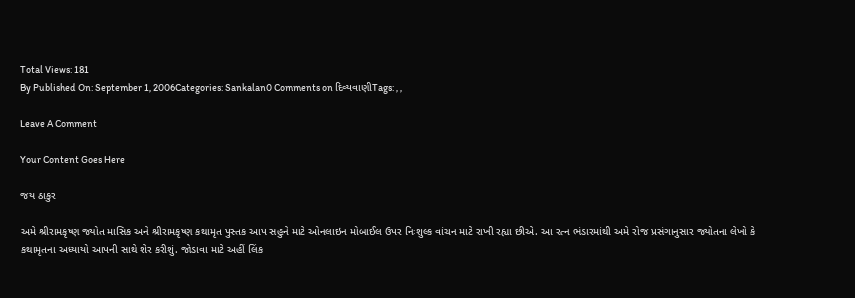Total Views: 181
By Published On: September 1, 2006Categories: Sankalan0 Comments on દિવ્યવાણીTags: , ,

Leave A Comment

Your Content Goes Here

જય ઠાકુર

અમે શ્રીરામકૃષ્ણ જ્યોત માસિક અને શ્રીરામકૃષ્ણ કથામૃત પુસ્તક આપ સહુને માટે ઓનલાઇન મોબાઈલ ઉપર નિઃશુલ્ક વાંચન માટે રાખી રહ્યા છીએ. આ રત્ન ભંડારમાંથી અમે રોજ પ્રસંગાનુસાર જ્યોતના લેખો કે કથામૃતના અધ્યાયો આપની સાથે શેર કરીશું. જોડાવા માટે અહીં લિંક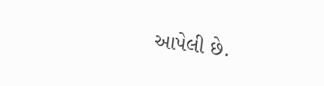આપેલી છે.